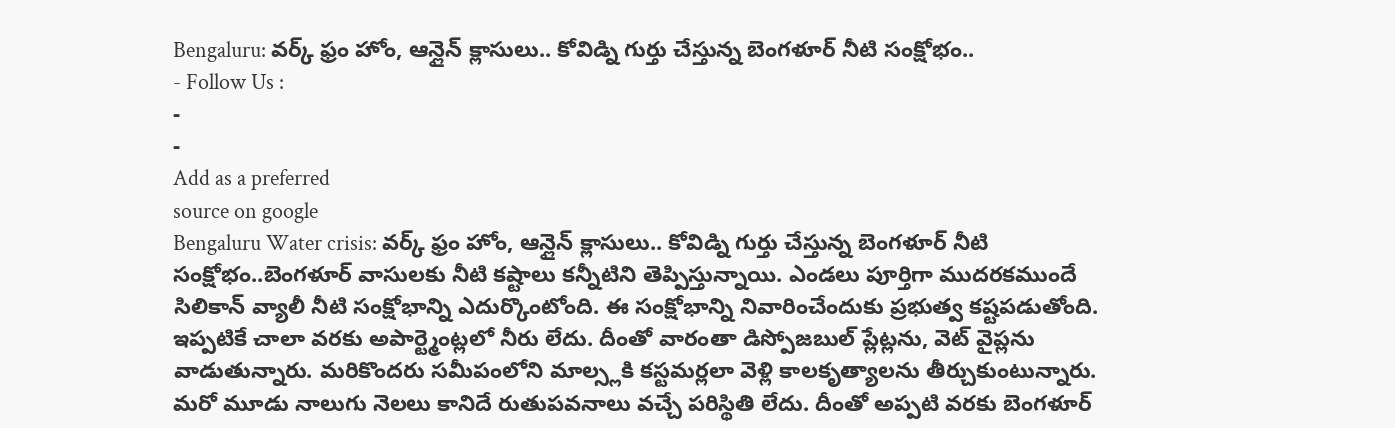Bengaluru: వర్క్ ఫ్రం హోం, ఆన్లైన్ క్లాసులు.. కోవిడ్ని గుర్తు చేస్తున్న బెంగళూర్ నీటి సంక్షోభం..
- Follow Us :
-
-
Add as a preferred
source on google
Bengaluru Water crisis: వర్క్ ఫ్రం హోం, ఆన్లైన్ క్లాసులు.. కోవిడ్ని గుర్తు చేస్తున్న బెంగళూర్ నీటి సంక్షోభం..బెంగళూర్ వాసులకు నీటి కష్టాలు కన్నీటిని తెప్పిస్తున్నాయి. ఎండలు పూర్తిగా ముదరకముందే సిలికాన్ వ్యాలీ నీటి సంక్షోభాన్ని ఎదుర్కొంటోంది. ఈ సంక్షోభాన్ని నివారించేందుకు ప్రభుత్వ కష్టపడుతోంది. ఇప్పటికే చాలా వరకు అపార్ట్మెంట్లలో నీరు లేదు. దీంతో వారంతా డిస్పోజబుల్ ప్లేట్లను, వెట్ వైప్లను వాడుతున్నారు. మరికొందరు సమీపంలోని మాల్స్లకి కస్టమర్లలా వెళ్లి కాలకృత్యాలను తీర్చుకుంటున్నారు. మరో మూడు నాలుగు నెలలు కానిదే రుతుపవనాలు వచ్చే పరిస్థితి లేదు. దీంతో అప్పటి వరకు బెంగళూర్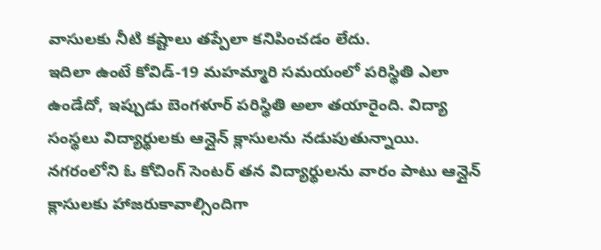వాసులకు నీటి కష్టాలు తప్పేలా కనిపించడం లేదు.
ఇదిలా ఉంటే కోవిడ్-19 మహమ్మారి సమయంలో పరిస్థితి ఎలా ఉండేదో, ఇప్పుడు బెంగళూర్ పరిస్థితి అలా తయారైంది. విద్యా సంస్థలు విద్యార్థులకు ఆన్లైన్ క్లాసులను నడుపుతున్నాయి. నగరంలోని ఓ కోచింగ్ సెంటర్ తన విద్యార్థులను వారం పాటు ఆన్లైన్ క్లాసులకు హాజరుకావాల్సిందిగా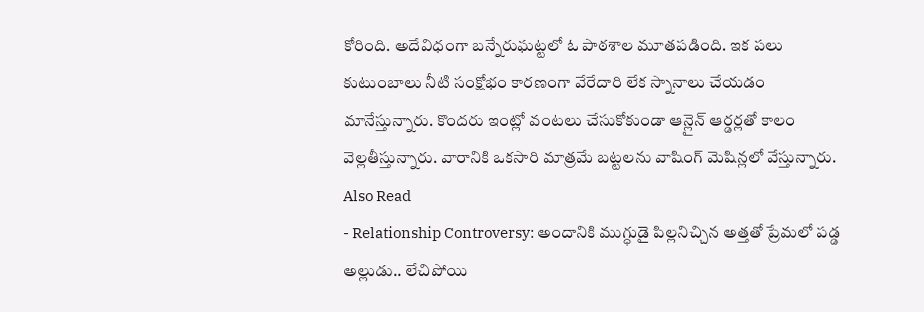కోరింది. అదేవిధంగా బన్నేరుఘట్టలో ఓ పాఠశాల మూతపడింది. ఇక పలు కుటుంబాలు నీటి సంక్షోభం కారణంగా వేరేదారి లేక స్నానాలు చేయడం మానేస్తున్నారు. కొందరు ఇంట్లో వంటలు చేసుకోకుండా ఆన్లైన్ ఆర్డర్లతో కాలం వెల్లతీస్తున్నారు. వారానికి ఒకసారి మాత్రమే బట్టలను వాషింగ్ మెషిన్లలో వేస్తున్నారు.
Also Read
- Relationship Controversy: అందానికి ముగ్ధుడై పిల్లనిచ్చిన అత్తతో ప్రేమలో పడ్డ అల్లుడు.. లేచిపోయి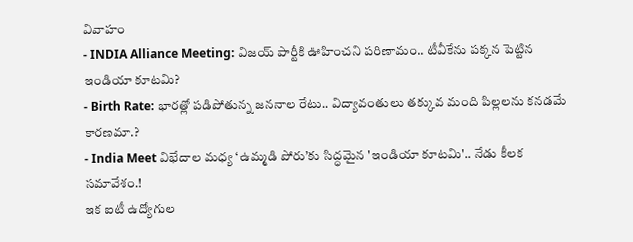వివాహం
- INDIA Alliance Meeting: విజయ్ పార్టీకి ఊహించని పరిణామం.. టీవీకేను పక్కన పెట్టిన ఇండియా కూటమి?
- Birth Rate: భారత్లో పడిపోతున్న జననాల రేటు.. విద్యావంతులు తక్కువ మంది పిల్లలను కనడమే కారణమా.?
- India Meet విభేదాల మధ్య ‘ఉమ్మడి పోరు’కు సిద్ధమైన 'ఇండియా కూటమి'.. నేడు కీలక సమావేశం.!
ఇక ఐటీ ఉద్యోగుల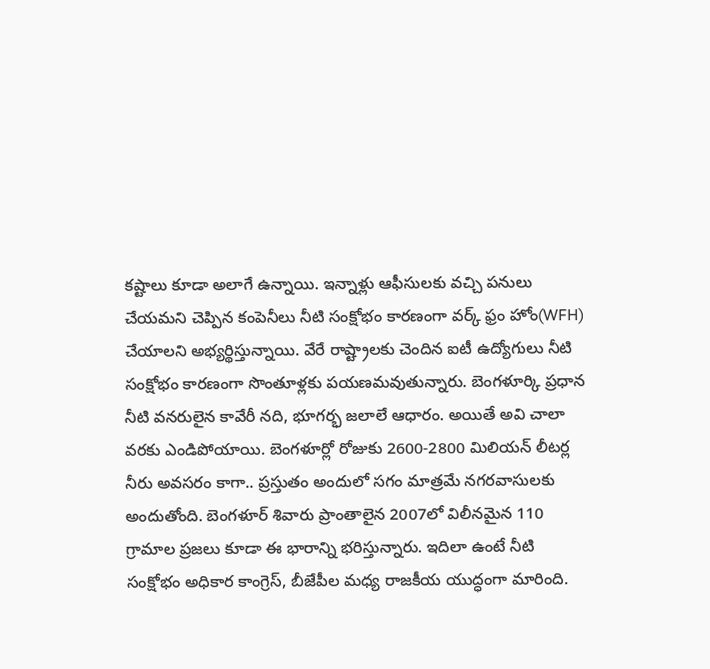కష్టాలు కూడా అలాగే ఉన్నాయి. ఇన్నాళ్లు ఆఫీసులకు వచ్చి పనులు చేయమని చెప్పిన కంపెనీలు నీటి సంక్షోభం కారణంగా వర్క్ ఫ్రం హోం(WFH) చేయాలని అభ్యర్థిస్తున్నాయి. వేరే రాష్ట్రాలకు చెందిన ఐటీ ఉద్యోగులు నీటి సంక్షోభం కారణంగా సొంతూళ్లకు పయణమవుతున్నారు. బెంగళూర్కి ప్రధాన నీటి వనరులైన కావేరీ నది, భూగర్భ జలాలే ఆధారం. అయితే అవి చాలా వరకు ఎండిపోయాయి. బెంగళూర్లో రోజుకు 2600-2800 మిలియన్ లీటర్ల నీరు అవసరం కాగా.. ప్రస్తుతం అందులో సగం మాత్రమే నగరవాసులకు అందుతోంది. బెంగళూర్ శివారు ప్రాంతాలైన 2007లో విలీనమైన 110 గ్రామాల ప్రజలు కూడా ఈ భారాన్ని భరిస్తున్నారు. ఇదిలా ఉంటే నీటి సంక్షోభం అధికార కాంగ్రెస్, బీజేపీల మధ్య రాజకీయ యుద్ధంగా మారింది.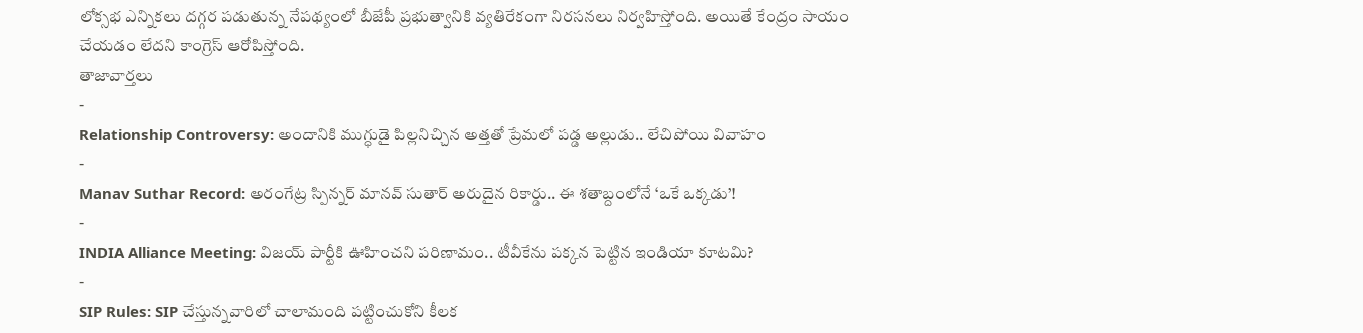లోక్సభ ఎన్నికలు దగ్గర పడుతున్న నేపథ్యంలో బీజేపీ ప్రభుత్వానికి వ్యతిరేకంగా నిరసనలు నిర్వహిస్తోంది. అయితే కేంద్రం సాయం చేయడం లేదని కాంగ్రెస్ ఆరోపిస్తోంది.
తాజావార్తలు
-
Relationship Controversy: అందానికి ముగ్ధుడై పిల్లనిచ్చిన అత్తతో ప్రేమలో పడ్డ అల్లుడు.. లేచిపోయి వివాహం
-
Manav Suthar Record: అరంగేట్ర స్పిన్నర్ మానవ్ సుతార్ అరుదైన రికార్డు.. ఈ శతాబ్దంలోనే ‘ఒకే ఒక్కడు’!
-
INDIA Alliance Meeting: విజయ్ పార్టీకి ఊహించని పరిణామం.. టీవీకేను పక్కన పెట్టిన ఇండియా కూటమి?
-
SIP Rules: SIP చేస్తున్నవారిలో చాలామంది పట్టించుకోని కీలక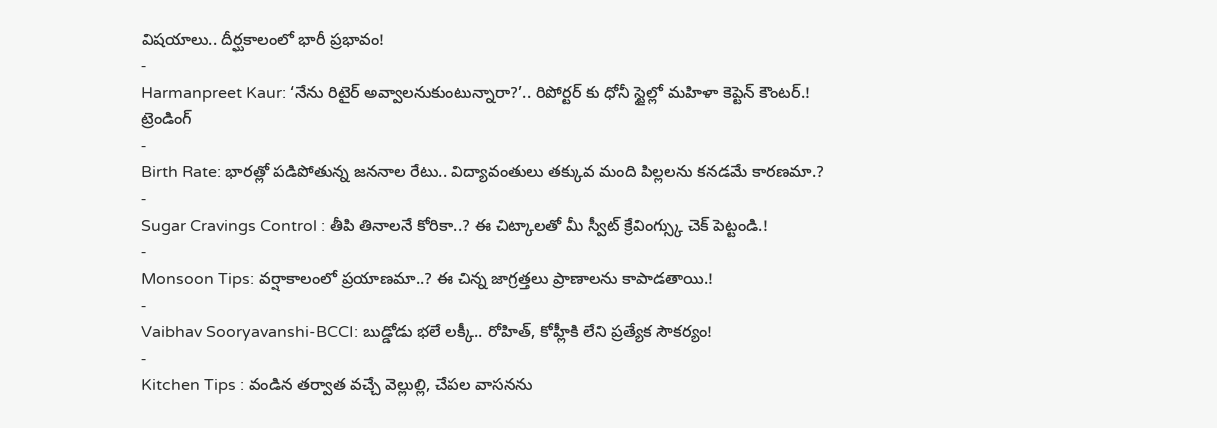విషయాలు.. దీర్ఘకాలంలో భారీ ప్రభావం!
-
Harmanpreet Kaur: ‘నేను రిటైర్ అవ్వాలనుకుంటున్నారా?’.. రిపోర్టర్ కు ధోనీ స్టైల్లో మహిళా కెప్టెన్ కౌంటర్.!
ట్రెండింగ్
-
Birth Rate: భారత్లో పడిపోతున్న జననాల రేటు.. విద్యావంతులు తక్కువ మంది పిల్లలను కనడమే కారణమా.?
-
Sugar Cravings Control : తీపి తినాలనే కోరికా..? ఈ చిట్కాలతో మీ స్వీట్ క్రేవింగ్స్కు చెక్ పెట్టండి.!
-
Monsoon Tips: వర్షాకాలంలో ప్రయాణమా..? ఈ చిన్న జాగ్రత్తలు ప్రాణాలను కాపాడతాయి.!
-
Vaibhav Sooryavanshi-BCCI: బుడ్డోడు భలే లక్కీ.. రోహిత్, కోహ్లీకి లేని ప్రత్యేక సౌకర్యం!
-
Kitchen Tips : వండిన తర్వాత వచ్చే వెల్లుల్లి, చేపల వాసనను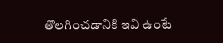తొలగించడానికి ఇవి ఉంటే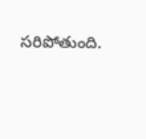సరిపోతుంది.